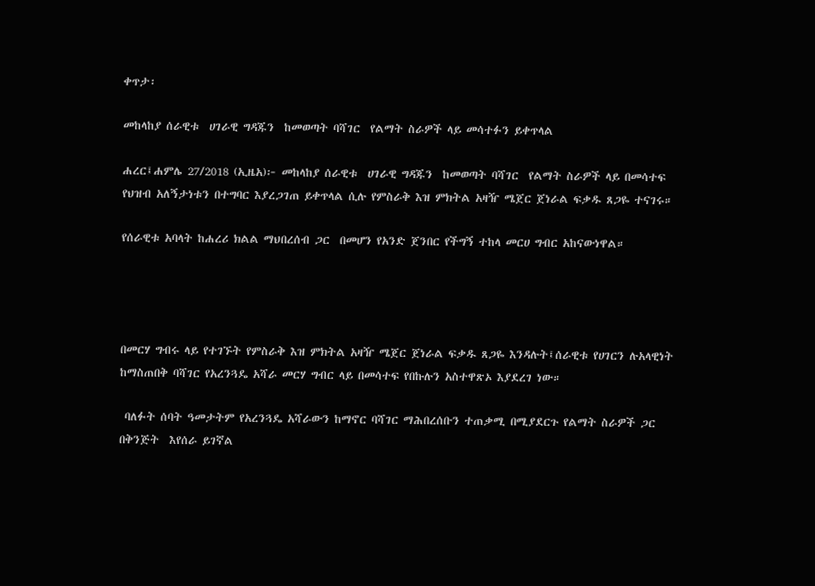ቀጥታ፡

መከላከያ ሰራዊቱ  ሀገራዊ ግዳጁን  ከመወጣት ባሻገር  የልማት ስራዎች ላይ መሳተፉን ይቀጥላል

ሐረር፤ሐምሌ 27/2018 (ኢዜአ)፦ መከላከያ ሰራዊቱ  ሀገራዊ ግዳጁን  ከመወጣት ባሻገር  የልማት ስራዎች ላይ በመሳተፍ  የህዝብ አለኝታነቱን በተግባር እያረጋገጠ ይቀጥላል ሲሉ የምስራቅ እዝ ምክትል አዛዥ ሜጀር ጀነራል ፍቃዱ ጸጋዬ ተናገሩ።

የሰራዊቱ አባላት ከሐረሪ ክልል ማህበረሰብ ጋር  በመሆን የአንድ ጀንበር የችግኝ ተከላ መርሀ ግብር አከናውነዋል።




በመርሃ ግብሩ ላይ የተገኙት የምስራቅ እዝ ምክትል አዛዥ ሜጀር ጀነራል ፍቃዱ ጸጋዬ እንዳሉት፤ሰራዊቱ የሀገርን ሉአላዊነት  ከማስጠበቅ ባሻገር የአረንጓዴ አሻራ መርሃ ግብር ላይ በመሳተፍ የበኩሉን አስተዋጽኦ እያደረገ ነው።

 ባለፉት ሰባት ዓመታትም የአረንጓዴ አሻራውን ከማኖር ባሻገር ማሕበረሰቡን ተጠቃሚ በሚያደርጉ የልማት ስራዎች ጋር  በቅንጅት  እየሰራ ይገኛል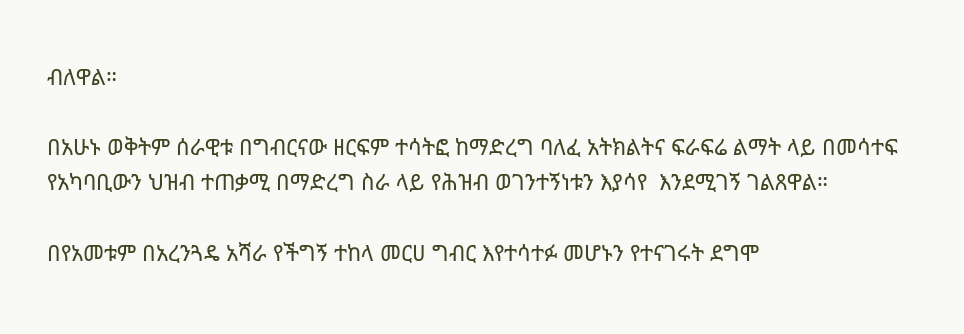ብለዋል።

በአሁኑ ወቅትም ሰራዊቱ በግብርናው ዘርፍም ተሳትፎ ከማድረግ ባለፈ አትክልትና ፍራፍሬ ልማት ላይ በመሳተፍ  የአካባቢውን ህዝብ ተጠቃሚ በማድረግ ስራ ላይ የሕዝብ ወገንተኝነቱን እያሳየ  እንደሚገኝ ገልጸዋል።

በየአመቱም በአረንጓዴ አሻራ የችግኝ ተከላ መርሀ ግብር እየተሳተፉ መሆኑን የተናገሩት ደግሞ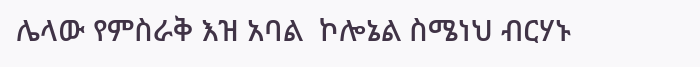ሌላው የምስራቅ እዝ አባል  ኮሎኔል ስሜነህ ብርሃኑ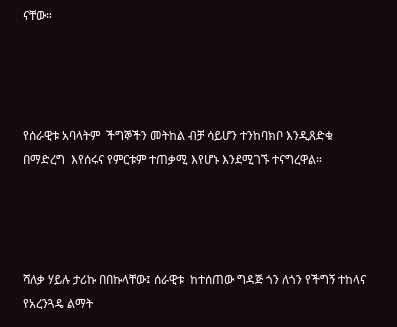ናቸው።




የሰራዊቱ አባላትም  ችግኞችን መትከል ብቻ ሳይሆን ተንከባክቦ እንዲጸድቁ በማድረግ  እየሰሩና የምርቱም ተጠቃሚ እየሆኑ እንደሚገኙ ተናግረዋል።




ሻለቃ ሃይሉ ታሪኩ በበኩላቸው፤ ሰራዊቱ  ከተሰጠው ግዳጅ ጎን ለጎን የችግኝ ተከላና የአረንጓዴ ልማት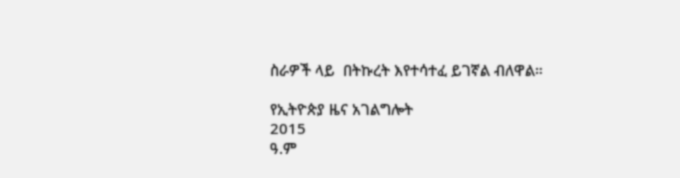ስራዎች ላይ  በትኩረት እየተሳተፈ ይገኛል ብለዋል።

የኢትዮጵያ ዜና አገልግሎት
2015
ዓ.ም